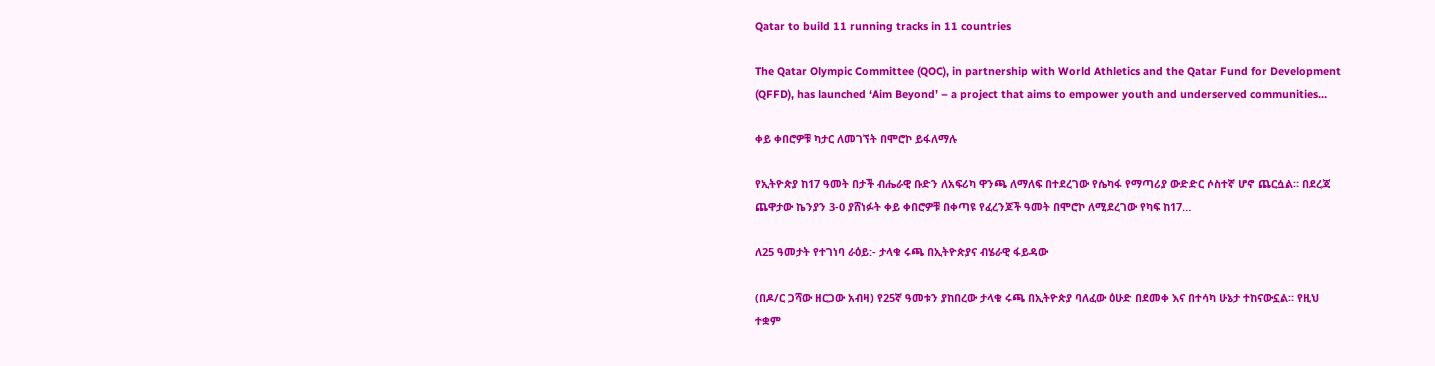Qatar to build 11 running tracks in 11 countries

The Qatar Olympic Committee (QOC), in partnership with World Athletics and the Qatar Fund for Development (QFFD), has launched ‘Aim Beyond’ – a project that aims to empower youth and underserved communities…

ቀይ ቀበሮዎቹ ካታር ለመገኘት በሞሮኮ ይፋለማሉ

የኢትዮጵያ ከ17 ዓመት በታች ብሔራዊ ቡድን ለአፍሪካ ዋንጫ ለማለፍ በተደረገው የሴካፋ የማጣሪያ ውድድር ሶስተኛ ሆኖ ጨርሷል። በደረጃ ጨዋታው ኬንያን 3-0 ያሸነፉት ቀይ ቀበሮዎቹ በቀጣዩ የፈረንጆች ዓመት በሞሮኮ ለሚደረገው የካፍ ከ17…

ለ25 ዓመታት የተገነባ ራዕይ:- ታላቁ ሩጫ በኢትዮጵያና ብሄራዊ ፋይዳው

(በዶ/ር ጋሻው ዘርጋው አብዛ) የ25ኛ ዓመቱን ያከበረው ታላቁ ሩጫ በኢትዮጵያ ባለፈው ዕሁድ በደመቀ እና በተሳካ ሁኔታ ተከናውኗል። የዚህ ተቋም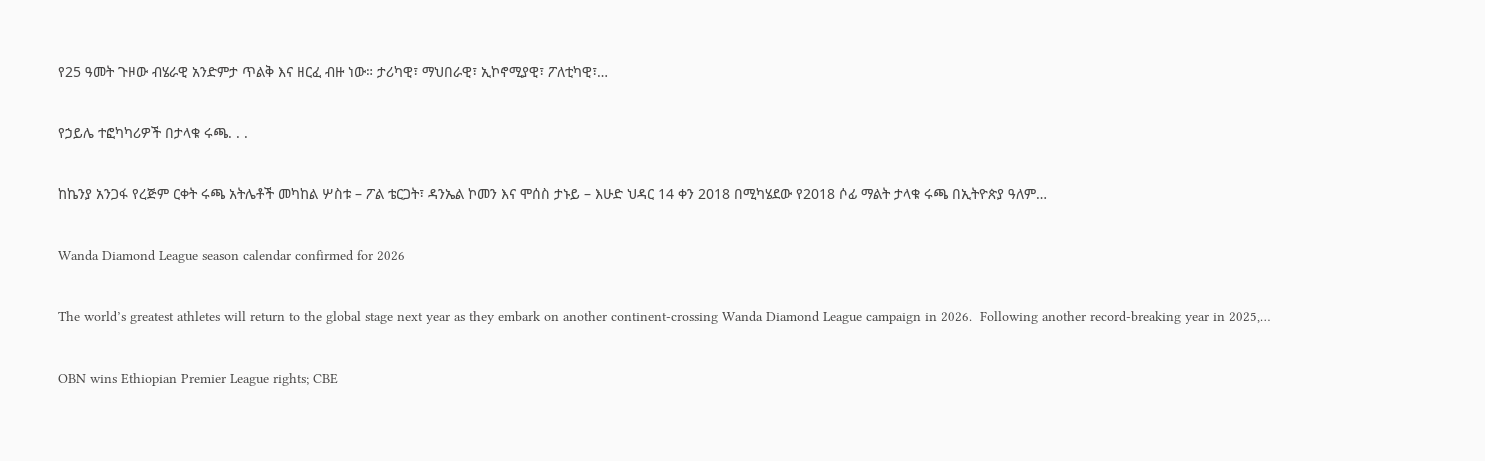የ25 ዓመት ጉዞው ብሄራዊ አንድምታ ጥልቅ እና ዘርፈ ብዙ ነው። ታሪካዊ፣ ማህበራዊ፣ ኢኮኖሚያዊ፣ ፖለቲካዊ፣…

የኃይሌ ተፎካካሪዎች በታላቁ ሩጫ. . .

ከኬንያ አንጋፋ የረጅም ርቀት ሩጫ አትሌቶች መካከል ሦስቱ – ፖል ቴርጋት፣ ዳንኤል ኮመን እና ሞሰስ ታኑይ – እሁድ ህዳር 14 ቀን 2018 በሚካሄደው የ2018 ሶፊ ማልት ታላቁ ሩጫ በኢትዮጵያ ዓለም…

Wanda Diamond League season calendar confirmed for 2026

The world’s greatest athletes will return to the global stage next year as they embark on another continent-crossing Wanda Diamond League campaign in 2026.  Following another record-breaking year in 2025,…

OBN wins Ethiopian Premier League rights; CBE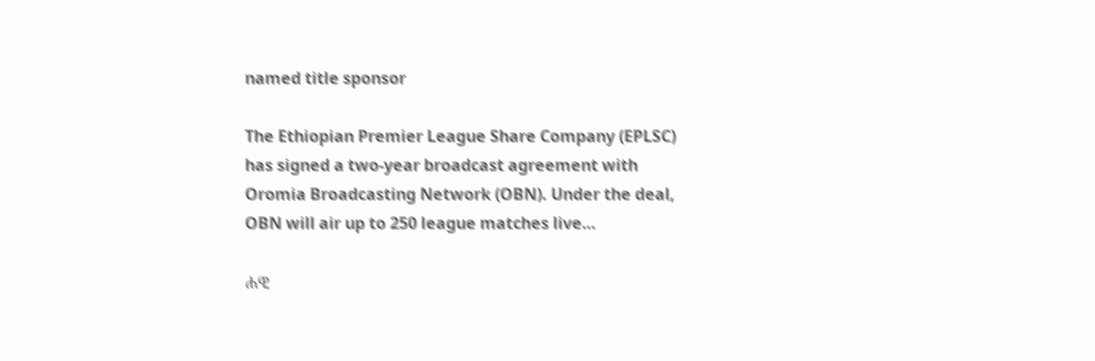named title sponsor

The Ethiopian Premier League Share Company (EPLSC) has signed a two-year broadcast agreement with Oromia Broadcasting Network (OBN). Under the deal, OBN will air up to 250 league matches live…

ሐዊ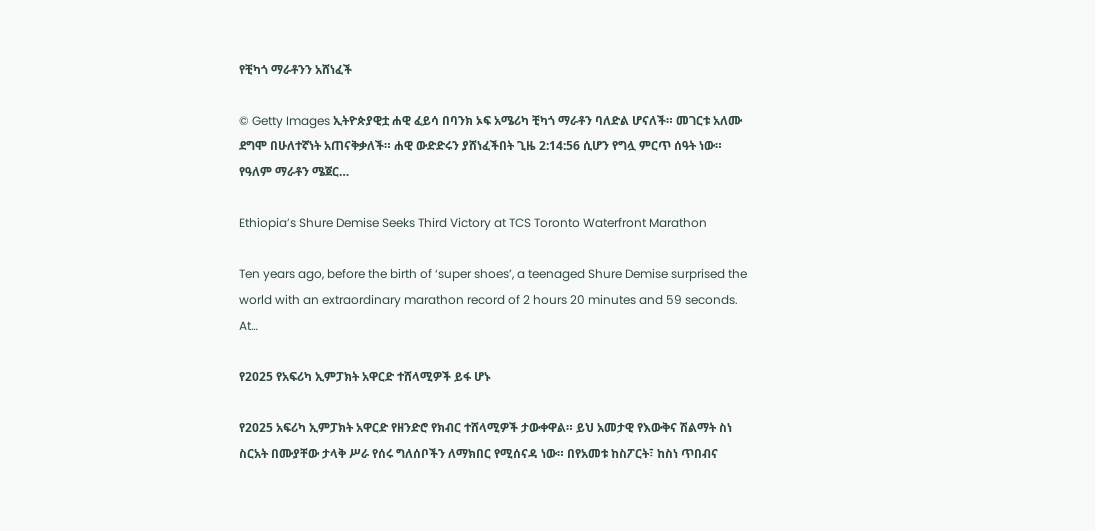የቺካጎ ማራቶንን አሸነፈች

© Getty Images ኢትዮጵያዊቷ ሐዊ ፈይሳ በባንክ ኦፍ አሜሪካ ቺካጎ ማራቶን ባለድል ሆናለች። መገርቱ አለሙ ደግሞ በሁለተኛነት አጠናቅቃለች። ሐዊ ውድድሩን ያሸነፈችበት ጊዜ 2:14:56 ሲሆን የግሏ ምርጥ ሰዓት ነው።  የዓለም ማራቶን ሜጀር…

Ethiopia’s Shure Demise Seeks Third Victory at TCS Toronto Waterfront Marathon

Ten years ago, before the birth of ‘super shoes’, a teenaged Shure Demise surprised the world with an extraordinary marathon record of 2 hours 20 minutes and 59 seconds. At…

የ2025 የአፍሪካ ኢምፓክት አዋርድ ተሸላሚዎች ይፋ ሆኑ

የ2025 አፍሪካ ኢምፓክት አዋርድ የዘንድሮ የክብር ተሸላሚዎች ታውቀዋል። ይህ አመታዊ የእውቅና ሽልማት ስነ ስርአት በሙያቸው ታላቅ ሥራ የሰሩ ግለሰቦችን ለማክበር የሚሰናዳ ነው። በየአመቱ ከስፖርት፣ ከስነ ጥበብና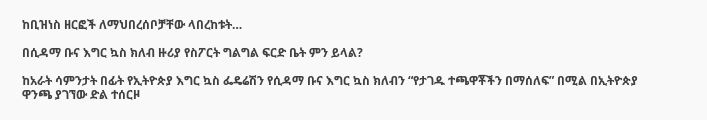ከቢዝነስ ዘርፎች ለማህበረሰቦቻቸው ላበረከቱት…

በሲዳማ ቡና እግር ኳስ ክለብ ዙሪያ የስፖርት ግልግል ፍርድ ቤት ምን ይላል?

ከአራት ሳምንታት በፊት የኢትዮጵያ እግር ኳስ ፌዴሬሽን የሲዳማ ቡና እግር ኳስ ክለብን “የታገዱ ተጫዋቾችን በማሰለፍ” በሚል በኢትዮጵያ ዋንጫ ያገኘው ድል ተሰርዞ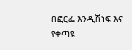በፎርፌ እንዲሽነፍ እና የቀጣዩ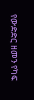የውድድር ዘመን የካፍ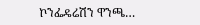ኮንፌዴሬሽን ዋንጫ…